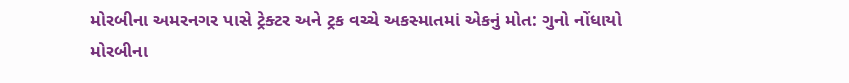મોરબીના અમરનગર પાસે ટ્રેક્ટર અને ટ્રક વચ્ચે અકસ્માતમાં એકનું મોત: ગુનો નોંધાયો
મોરબીના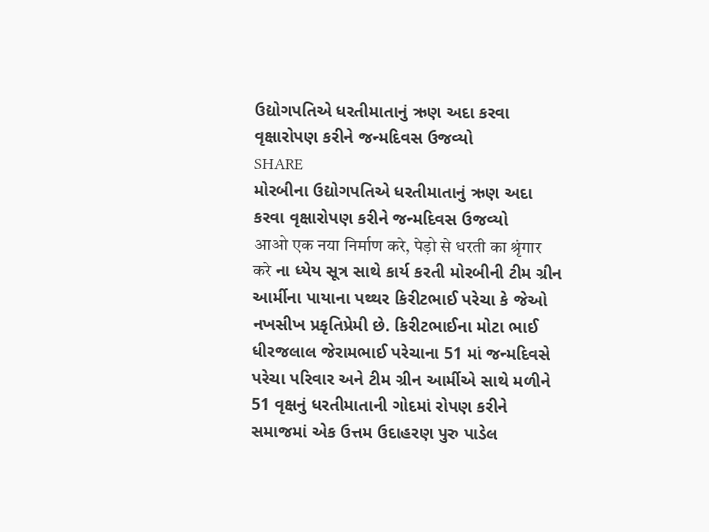ઉદ્યોગપતિએ ધરતીમાતાનું ઋણ અદા કરવા વૃક્ષારોપણ કરીને જન્મદિવસ ઉજવ્યો
SHARE
મોરબીના ઉદ્યોગપતિએ ધરતીમાતાનું ઋણ અદા કરવા વૃક્ષારોપણ કરીને જન્મદિવસ ઉજવ્યો
आओ एक नया निर्माण करे, पेड़ो से धरती का श्रृंगार करे ના ધ્યેય સૂત્ર સાથે કાર્ય કરતી મોરબીની ટીમ ગ્રીન આર્મીના પાયાના પથ્થર કિરીટભાઈ પરેચા કે જેઓ નખસીખ પ્રકૃતિપ્રેમી છે. કિરીટભાઈના મોટા ભાઈ ધીરજલાલ જેરામભાઈ પરેચાના 51 માં જન્મદિવસે પરેચા પરિવાર અને ટીમ ગ્રીન આર્મીએ સાથે મળીને 51 વૃક્ષનું ધરતીમાતાની ગોદમાં રોપણ કરીને સમાજમાં એક ઉત્તમ ઉદાહરણ પુરુ પાડેલ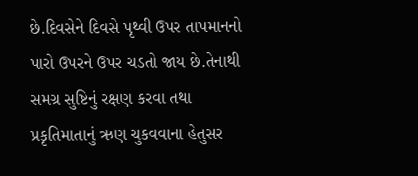છે.દિવસેને દિવસે પૃથ્વી ઉપર તાપમાનનો પારો ઉપરને ઉપર ચડતો જાય છે.તેનાથી સમગ્ર સુષ્ટિનું રક્ષણ કરવા તથા પ્રકૃતિમાતાનું ઋણ ચુકવવાના હેતુસર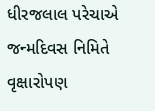ધીરજલાલ પરેચાએ જન્મદિવસ નિમિતે વૃક્ષારોપણ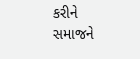કરીને સમાજને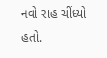નવો રાહ ચીંધ્યો હતો.